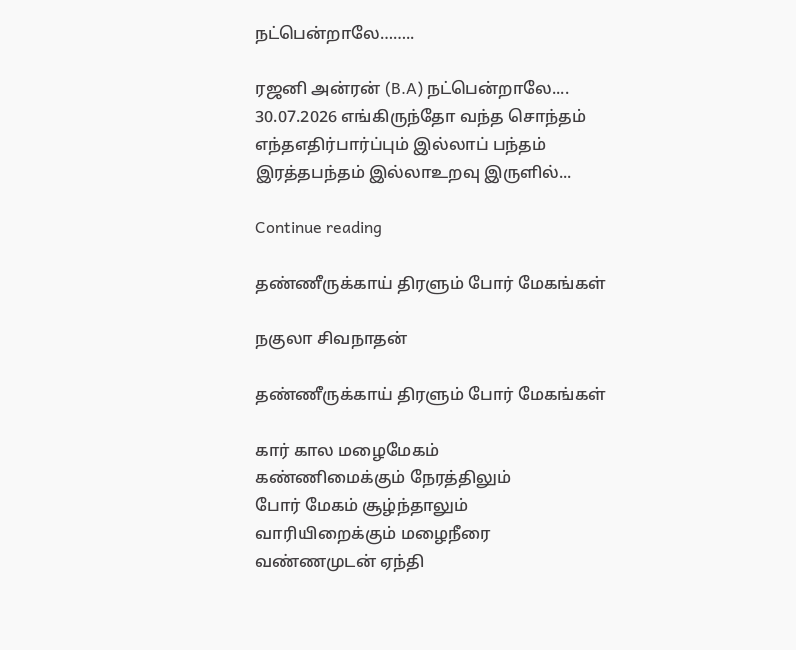நட்பென்றாலே……..

ரஜனி அன்ரன் (B.A) நட்பென்றாலே.... 30.07.2026 எங்கிருந்தோ வந்த சொந்தம் எந்தஎதிர்பார்ப்பும் இல்லாப் பந்தம் இரத்தபந்தம் இல்லாஉறவு இருளில்...

Continue reading

தண்ணீருக்காய் திரளும் போர் மேகங்கள்

நகுலா சிவநாதன்

தண்ணீருக்காய் திரளும் போர் மேகங்கள்

கார் கால மழைமேகம்
கண்ணிமைக்கும் நேரத்திலும்
போர் மேகம் சூழ்ந்தாலும்
வாரியிறைக்கும் மழைநீரை
வண்ணமுடன் ஏந்தி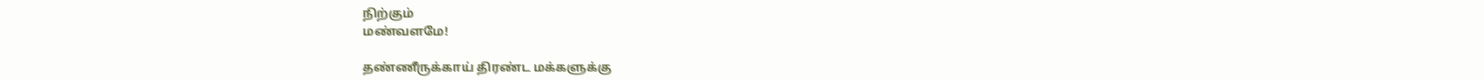நிற்கும்
மண்வளமே!

தண்ணீருக்காய் திரண்ட மக்களுக்கு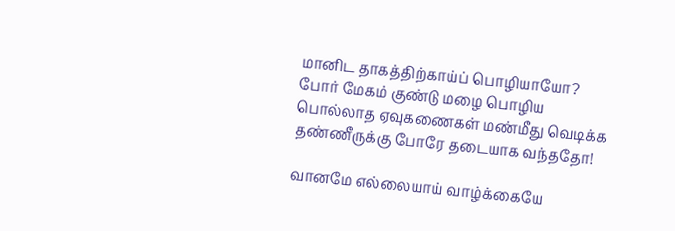மானிட தாகத்திற்காய்ப் பொழியாயோ?
போர் மேகம் குண்டு மழை பொழிய
பொல்லாத ஏவுகணைகள் மண்மீது வெடிக்க
தண்ணீருக்கு போரே தடையாக வந்ததோ!

வானமே எல்லையாய் வாழ்க்கையே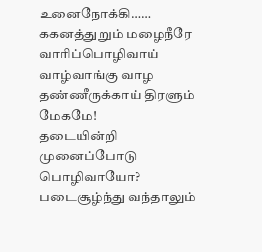உனைநோக்கி……
ககனத்துறும் மழைநீரே வாரிப்பொழிவாய்
வாழ்வாங்கு வாழ
தண்ணீருக்காய் திரளும் மேகமே!
தடையின்றி முனைப்போடு பொழிவாயோ?
படைசூழ்ந்து வந்தாலும்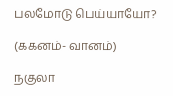பலமோடு பெய்யாயோ?

(ககனம்- வானம்)

நகுலா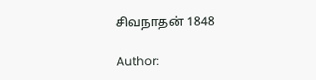சிவநாதன் 1848

Author: